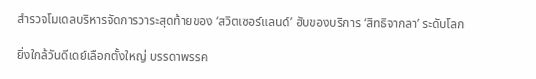สำรวจโมเดลบริหารจัดการวาระสุดท้ายของ ‘สวิตเซอร์แลนด์’ ฮับของบริการ ‘สิทธิจากลา’ ระดับโลก

ยิ่งใกล้วันดีเดย์เลือกตั้งใหญ่ บรรดาพรรค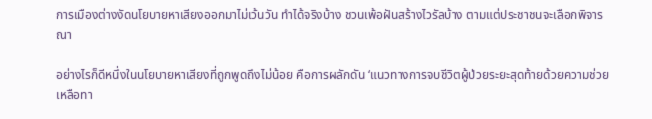การเมืองต่างงัดนโยบายหาเสียงออกมาไม่เว้นวัน ทำได้จริงบ้าง ชวนเพ้อฝันสร้างไวรัลบ้าง ตามแต่ประชาชนจะเลือกพิจารณา

อย่างไรก็ดีหนึ่งในนโยบายหาเสียงที่ถูกพูดถึงไม่น้อย คือการผลักดัน ‘แนวทางการจบชีวิตผู้ป่วยระยะสุดท้ายด้วยความช่วยเหลือทา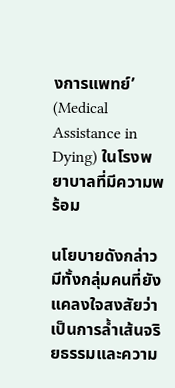งการแพทย์’ (Medical Assistance in Dying) ในโรงพยาบาลที่มีความพร้อม

นโยบายดังกล่าวมีทั้งกลุ่มคนที่ยังแคลงใจสงสัยว่าเป็นการล้ำเส้นจริยธรรมและความ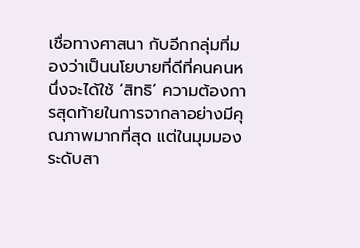เชื่อทางศาสนา กับอีกกลุ่มที่มองว่าเป็นนโยบายที่ดีที่คนคนหนึ่งจะได้ใช้ ‘สิทธิ’ ความต้องการสุดท้ายในการจากลาอย่างมีคุณภาพมากที่สุด แต่ในมุมมองระดับสา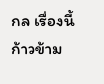กล เรื่องนี้ก้าวข้าม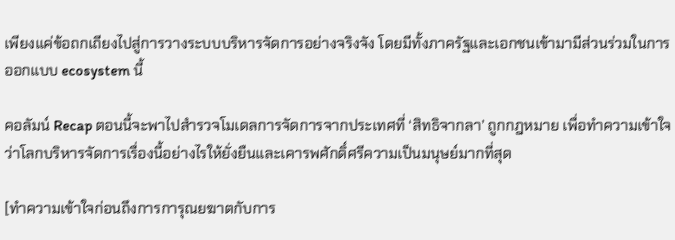เพียงแค่ข้อถกเถียงไปสู่การวางระบบบริหารจัดการอย่างจริงจัง โดยมีทั้งภาครัฐและเอกชนเข้ามามีส่วนร่วมในการออกแบบ ecosystem นี้

คอลัมน์ Recap ตอนนี้จะพาไปสำรวจโมเดลการจัดการจากประเทศที่ ‘สิทธิจากลา’ ถูกกฎหมาย เพื่อทำความเข้าใจว่าโลกบริหารจัดการเรื่องนี้อย่างไรให้ยั่งยืนและเคารพศักดิ์ศรีความเป็นมนุษย์มากที่สุด

[ทำความเข้าใจก่อนถึงการการุณยฆาตกับการ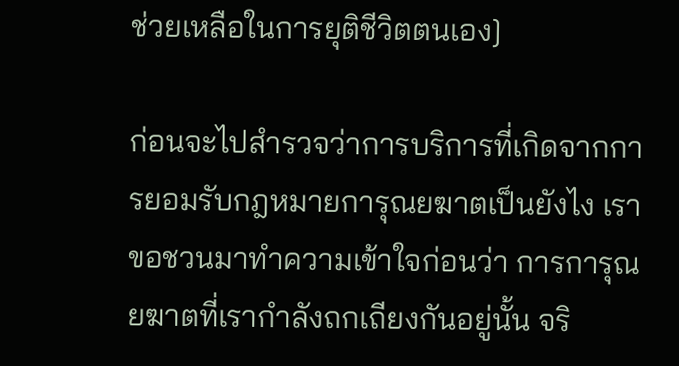ช่วยเหลือในการยุติชีวิตตนเอง]

ก่อนจะไปสำรวจว่าการบริการที่เกิดจากการยอมรับกฎหมายการุณยฆาตเป็นยังไง เราขอชวนมาทำความเข้าใจก่อนว่า การการุณยฆาตที่เรากำลังถกเถียงกันอยู่นั้น จริ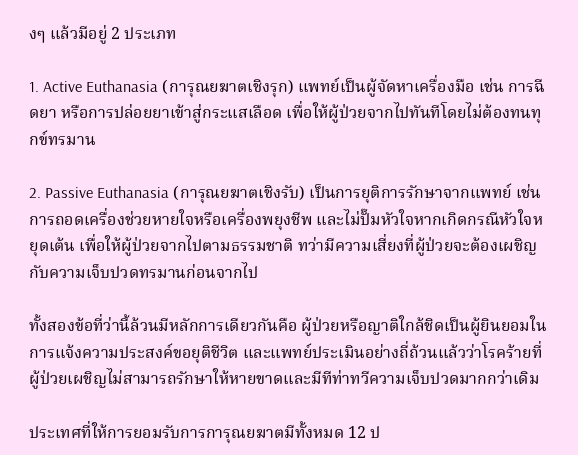งๆ แล้วมีอยู่ 2 ประเภท

1. Active Euthanasia (การุณยฆาตเชิงรุก) แพทย์เป็นผู้จัดหาเครื่องมือ เช่น การฉีดยา หรือการปล่อยยาเข้าสู่กระแสเลือด เพื่อให้ผู้ป่วยจากไปทันทีโดยไม่ต้องทนทุกข์ทรมาน

2. Passive Euthanasia (การุณยฆาตเชิงรับ) เป็นการยุติการรักษาจากแพทย์ เช่น การถอดเครื่องช่วยหายใจหรือเครื่องพยุงชีพ และไม่ปั๊มหัวใจหากเกิดกรณีหัวใจหยุดเต้น เพื่อให้ผู้ป่วยจากไปตามธรรมชาติ ทว่ามีความเสี่ยงที่ผู้ป่วยจะต้องเผชิญกับความเจ็บปวดทรมานก่อนจากไป

ทั้งสองข้อที่ว่านี้ล้วนมีหลักการเดียวกันคือ ผู้ป่วยหรือญาติใกล้ชิดเป็นผู้ยินยอมในการแจ้งความประสงค์ขอยุติชีวิต และแพทย์ประเมินอย่างถี่ถ้วนแล้วว่าโรคร้ายที่ผู้ป่วยเผชิญไม่สามารถรักษาให้หายขาดและมีทีท่าทวีความเจ็บปวดมากกว่าเดิม

ประเทศที่ให้การยอมรับการการุณยฆาตมีทั้งหมด 12 ป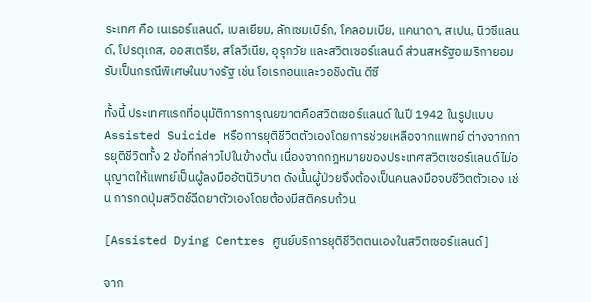ระเทศ คือ เนเธอร์แลนด์, เบลเยียม, ลักเซมเบิร์ก, โคลอมเบีย, แคนาดา, สเปน, นิวซีแลนด์, โปรตุเกส, ออสเตรีย, สโลวีเนีย, อุรุกวัย และสวิตเซอร์แลนด์ ส่วนสหรัฐอเมริกายอมรับเป็นกรณีพิเศษในบางรัฐ เช่น โอเรกอนและวอชิงตัน ดีซี

ทั้งนี้ ประเทศแรกที่อนุมัติการการุณยฆาตคือสวิตเซอร์แลนด์ ในปี 1942 ในรูปแบบ Assisted Suicide หรือการยุติชีวิตตัวเองโดยการช่วยเหลือจากแพทย์ ต่างจากการยุติชีวิตทั้ง 2 ข้อที่กล่าวไปในข้างต้น เนื่องจากกฎหมายของประเทศสวิตเซอร์แลนด์ไม่อนุญาตให้แพทย์เป็นผู้ลงมืออัตนิวิบาต ดังนั้นผู้ป่วยจึงต้องเป็นคนลงมือจบชีวิตตัวเอง เช่น การกดปุ่มสวิตช์ฉีดยาตัวเองโดยต้องมีสติครบถ้วน

[Assisted Dying Centres ศูนย์บริการยุติชีวิตตนเองในสวิตเซอร์แลนด์]

จาก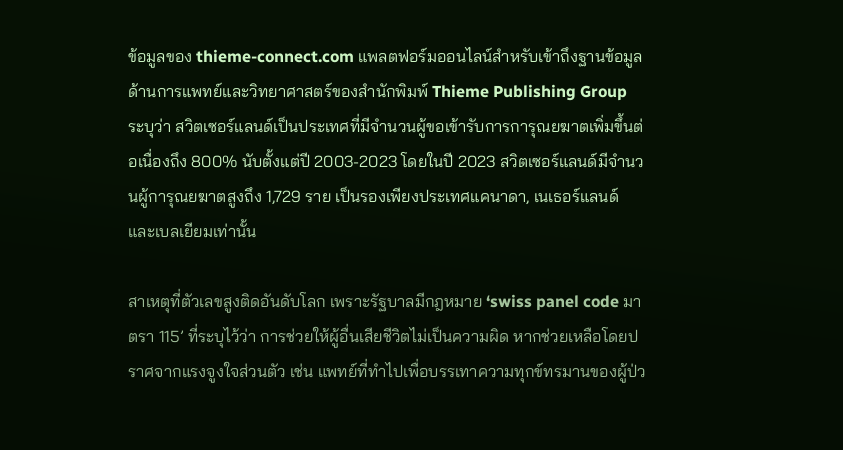ข้อมูลของ thieme-connect.com แพลตฟอร์มออนไลน์สำหรับเข้าถึงฐานข้อมูลด้านการแพทย์และวิทยาศาสตร์ของสำนักพิมพ์ Thieme Publishing Group ระบุว่า สวิตเซอร์แลนด์เป็นประเทศที่มีจำนวนผู้ขอเข้ารับการการุณยฆาตเพิ่มขึ้นต่อเนื่องถึง 800% นับตั้งแต่ปี 2003-2023 โดยในปี 2023 สวิตเซอร์แลนด์มีจำนวนผู้การุณยฆาตสูงถึง 1,729 ราย เป็นรองเพียงประเทศแคนาดา, เนเธอร์แลนด์ และเบลเยียมเท่านั้น

สาเหตุที่ตัวเลขสูงติดอันดับโลก เพราะรัฐบาลมีกฎหมาย ‘swiss panel code มาตรา 115’ ที่ระบุไว้ว่า การช่วยให้ผู้อื่นเสียชีวิตไม่เป็นความผิด หากช่วยเหลือโดยปราศจากแรงจูงใจส่วนตัว เช่น แพทย์ที่ทำไปเพื่อบรรเทาความทุกข์ทรมานของผู้ป่ว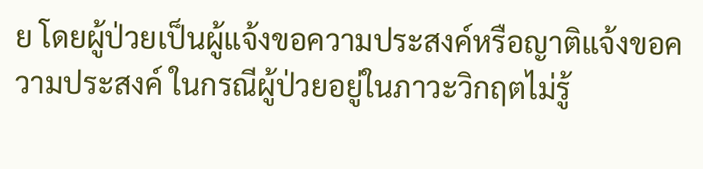ย โดยผู้ป่วยเป็นผู้แจ้งขอความประสงค์หรือญาติแจ้งขอความประสงค์ ในกรณีผู้ป่วยอยู่ในภาวะวิกฤตไม่รู้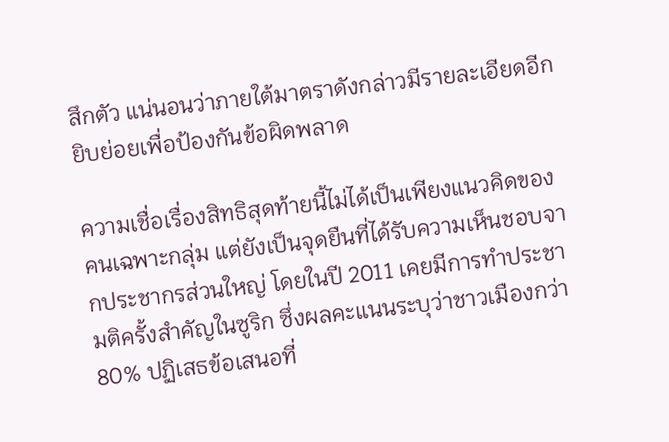สึกตัว แน่นอนว่าภายใต้มาตราดังกล่าวมีรายละเอียดอีกยิบย่อยเพื่อป้องกันข้อผิดพลาด

ความเชื่อเรื่องสิทธิสุดท้ายนี้ไม่ได้เป็นเพียงแนวคิดของคนเฉพาะกลุ่ม แต่ยังเป็นจุดยืนที่ได้รับความเห็นชอบจากประชากรส่วนใหญ่ โดยในปี 2011 เคยมีการทำประชามติครั้งสำคัญในซูริก ซึ่งผลคะแนนระบุว่าชาวเมืองกว่า 80% ปฏิเสธข้อเสนอที่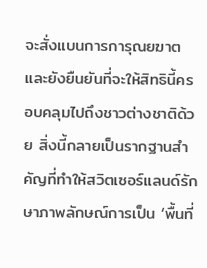จะสั่งแบนการการุณยฆาต และยังยืนยันที่จะให้สิทธินี้ครอบคลุมไปถึงชาวต่างชาติด้วย สิ่งนี้กลายเป็นรากฐานสำคัญที่ทำให้สวิตเซอร์แลนด์รักษาภาพลักษณ์การเป็น ‘พื้นที่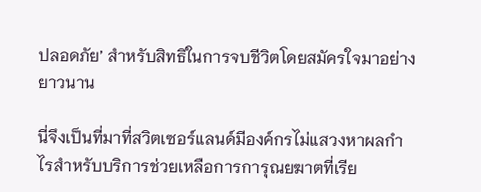ปลอดภัย’ สำหรับสิทธิในการจบชีวิตโดยสมัครใจมาอย่างยาวนาน

นี่จึงเป็นที่มาที่สวิตเซอร์แลนด์มีองค์กรไม่แสวงหาผลกำไรสำหรับบริการช่วยเหลือการการุณยฆาตที่เรีย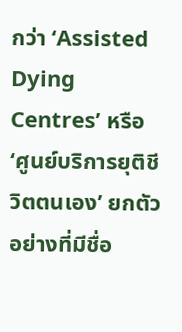กว่า ‘Assisted Dying Centres’ หรือ ‘ศูนย์บริการยุติชีวิตตนเอง’ ยกตัวอย่างที่มีชื่อ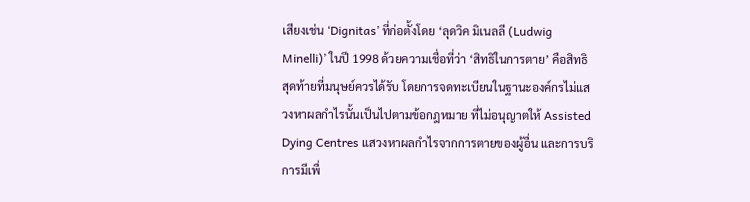เสียงเช่น ‘Dignitas’ ที่ก่อตั้งโดย ‘ลุดวิค มิเนลลี (Ludwig Minelli)’ ในปี 1998 ด้วยความเชื่อที่ว่า ‘สิทธิในการตาย’ คือสิทธิสุดท้ายที่มนุษย์ควรได้รับ โดยการจดทะเบียนในฐานะองค์กรไม่แสวงหาผลกำไรนั้นเป็นไปตามข้อกฎหมาย ที่ไม่อนุญาตให้ Assisted Dying Centres แสวงหาผลกำไรจากการตายของผู้อื่น และการบริการมีเพื่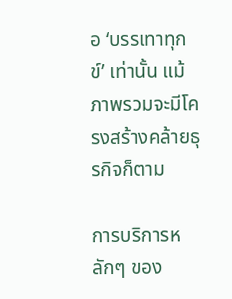อ ‘บรรเทาทุกข์’ เท่านั้น แม้ภาพรวมจะมีโครงสร้างคล้ายธุรกิจก็ตาม

การบริการหลักๆ ของ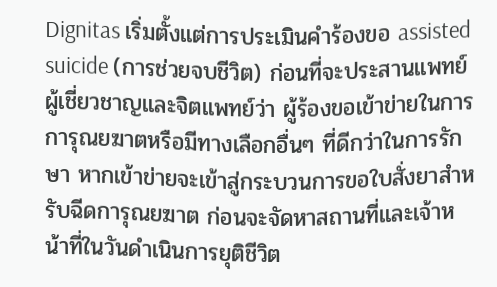Dignitas เริ่มตั้งแต่การประเมินคำร้องขอ assisted suicide (การช่วยจบชีวิต) ก่อนที่จะประสานแพทย์ผู้เชี่ยวชาญและจิตแพทย์ว่า ผู้ร้องขอเข้าข่ายในการการุณยฆาตหรือมีทางเลือกอื่นๆ ที่ดีกว่าในการรักษา หากเข้าข่ายจะเข้าสู่กระบวนการขอใบสั่งยาสำหรับฉีดการุณยฆาต ก่อนจะจัดหาสถานที่และเจ้าหน้าที่ในวันดำเนินการยุติชีวิต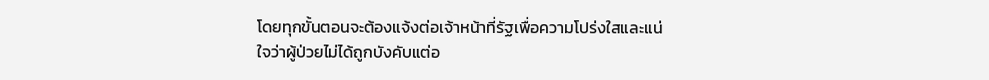โดยทุกขั้นตอนจะต้องแจ้งต่อเจ้าหน้าที่รัฐเพื่อความโปร่งใสและแน่ใจว่าผู้ป่วยไม่ได้ถูกบังคับแต่อ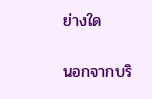ย่างใด

นอกจากบริ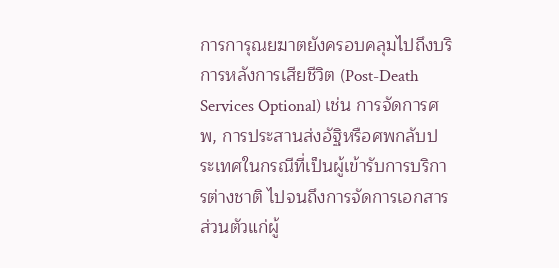การการุณยฆาตยังครอบคลุมไปถึงบริการหลังการเสียชีวิต (Post-Death Services Optional) เช่น การจัดการศพ, การประสานส่งอัฐิหรือศพกลับประเทศในกรณีที่เป็นผู้เข้ารับการบริการต่างชาติ ไปจนถึงการจัดการเอกสารส่วนตัวแก่ผู้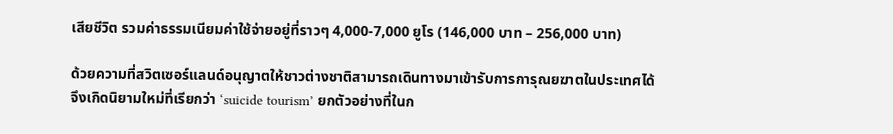เสียชีวิต รวมค่าธรรมเนียมค่าใช้จ่ายอยู่ที่ราวๆ 4,000-7,000 ยูโร (146,000 บาท – 256,000 บาท)

ด้วยความที่สวิตเซอร์แลนด์อนุญาตให้ชาวต่างชาติสามารถเดินทางมาเข้ารับการการุณยฆาตในประเทศได้ จึงเกิดนิยามใหม่ที่เรียกว่า ‘suicide tourism’ ยกตัวอย่างที่ในก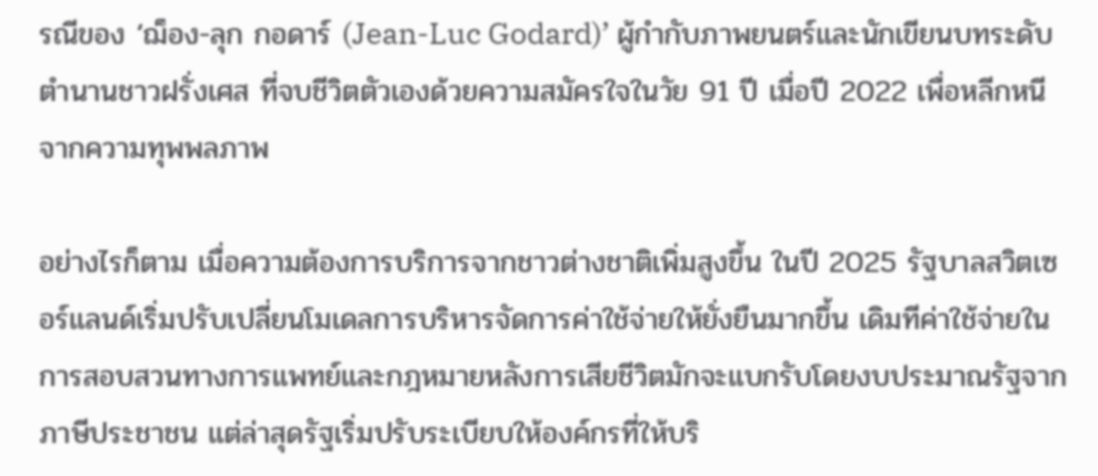รณีของ ‘ฌ็อง-ลุก กอดาร์ (Jean-Luc Godard)’ ผู้กำกับภาพยนตร์และนักเขียนบทระดับตำนานชาวฝรั่งเศส ที่จบชีวิตตัวเองด้วยความสมัครใจในวัย 91 ปี เมื่อปี 2022 เพื่อหลีกหนีจากความทุพพลภาพ

อย่างไรก็ตาม เมื่อความต้องการบริการจากชาวต่างชาติเพิ่มสูงขึ้น ในปี 2025 รัฐบาลสวิตเซอร์แลนด์เริ่มปรับเปลี่ยนโมเดลการบริหารจัดการค่าใช้จ่ายให้ยั่งยืนมากขึ้น เดิมทีค่าใช้จ่ายในการสอบสวนทางการแพทย์และกฎหมายหลังการเสียชีวิตมักจะแบกรับโดยงบประมาณรัฐจากภาษีประชาชน แต่ล่าสุดรัฐเริ่มปรับระเบียบให้องค์กรที่ให้บริ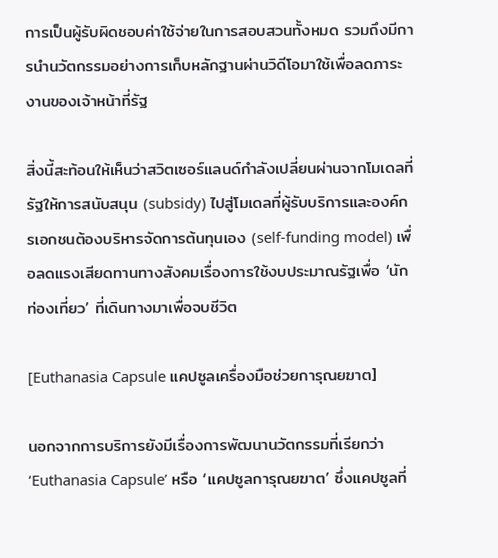การเป็นผู้รับผิดชอบค่าใช้จ่ายในการสอบสวนทั้งหมด รวมถึงมีการนำนวัตกรรมอย่างการเก็บหลักฐานผ่านวิดีโอมาใช้เพื่อลดภาระงานของเจ้าหน้าที่รัฐ

สิ่งนี้สะท้อนให้เห็นว่าสวิตเซอร์แลนด์กำลังเปลี่ยนผ่านจากโมเดลที่รัฐให้การสนับสนุน (subsidy) ไปสู่โมเดลที่ผู้รับบริการและองค์กรเอกชนต้องบริหารจัดการต้นทุนเอง (self-funding model) เพื่อลดแรงเสียดทานทางสังคมเรื่องการใช้งบประมาณรัฐเพื่อ ‘นักท่องเที่ยว’ ที่เดินทางมาเพื่อจบชีวิต

[Euthanasia Capsule แคปซูลเครื่องมือช่วยการุณยฆาต]

นอกจากการบริการยังมีเรื่องการพัฒนานวัตกรรมที่เรียกว่า ‘Euthanasia Capsule’ หรือ ‘แคปซูลการุณยฆาต’ ซึ่งแคปซูลที่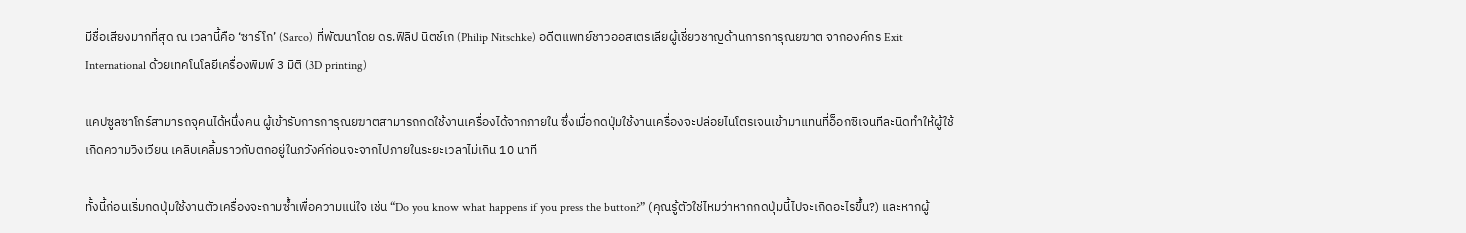มีชื่อเสียงมากที่สุด ณ เวลานี้คือ ‘ซาร์โก’ (Sarco) ที่พัฒนาโดย ดร.ฟิลิป นิตช์เก (Philip Nitschke) อดีตแพทย์ชาวออสเตรเลียผู้เชี่ยวชาญด้านการการุณยฆาต จากองค์กร Exit International ด้วยเทคโนโลยีเครื่องพิมพ์ 3 มิติ (3D printing)

แคปซูลซาโกร์สามารถจุคนได้หนึ่งคน ผู้เข้ารับการการุณยฆาตสามารถกดใช้งานเครื่องได้จากภายใน ซึ่งเมื่อกดปุ่มใช้งานเครื่องจะปล่อยไนโตรเจนเข้ามาแทนที่อ็อกซิเจนทีละนิดทำให้ผู้ใช้เกิดความวิงเวียน เคลิบเคลิ้มราวกับตกอยู่ในภวังค์ก่อนจะจากไปภายในระยะเวลาไม่เกิน 10 นาที

ทั้งนี้ก่อนเริ่มกดปุ่มใช้งานตัวเครื่องจะถามซ้ำเพื่อความแน่ใจ เช่น “Do you know what happens if you press the button?” (คุณรู้ตัวใช่ไหมว่าหากกดปุ่มนี้ไปจะเกิดอะไรขึ้น?) และหากผู้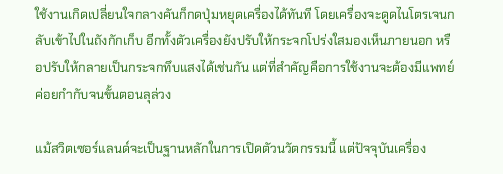ใช้งานเกิดเปลี่ยนใจกลางคันก็กดปุ่มหยุดเครื่องได้ทันที โดยเครื่องจะดูดไนโตรเจนกลับเข้าไปในถังกักเก็บ อีกทั้งตัวเครื่องยังปรับให้กระจกโปร่งใสมองเห็นภายนอก หรือปรับให้กลายเป็นกระจกทึบแสงได้เช่นกัน แต่ที่สำคัญคือการใช้งานจะต้องมีแพทย์ค่อยกำกับจนขั้นตอนลุล่วง

แม้สวิตเซอร์แลนด์จะเป็นฐานหลักในการเปิดตัวนวัตกรรมนี้ แต่ปัจจุบันเครื่อง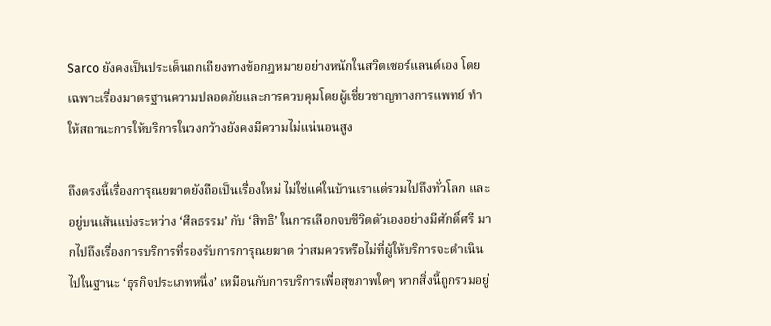Sarco ยังคงเป็นประเด็นถกเถียงทางข้อกฎหมายอย่างหนักในสวิตเซอร์แลนด์เอง โดยเฉพาะเรื่องมาตรฐานความปลอดภัยและการควบคุมโดยผู้เชี่ยวชาญทางการแพทย์ ทำให้สถานะการให้บริการในวงกว้างยังคงมีความไม่แน่นอนสูง

ถึงตรงนี้เรื่องการุณยฆาตยังถือเป็นเรื่องใหม่ ไม่ใช่แค่ในบ้านเราแต่รวมไปถึงทั่วโลก และอยู่บนเส้นแบ่งระหว่าง ‘ศีลธรรม’ กับ ‘สิทธิ’ ในการเลือกจบชีวิตตัวเองอย่างมีศักดิ์ศรี มากไปถึงเรื่องการบริการที่รองรับการการุณยฆาต ว่าสมควรหรือไม่ที่ผู้ให้บริการจะดำเนินไปในฐานะ ‘ธุรกิจประเภทหนึ่ง’ เหมือนกับการบริการเพื่อสุขภาพใดๆ หากสิ่งนี้ถูกรวมอยู่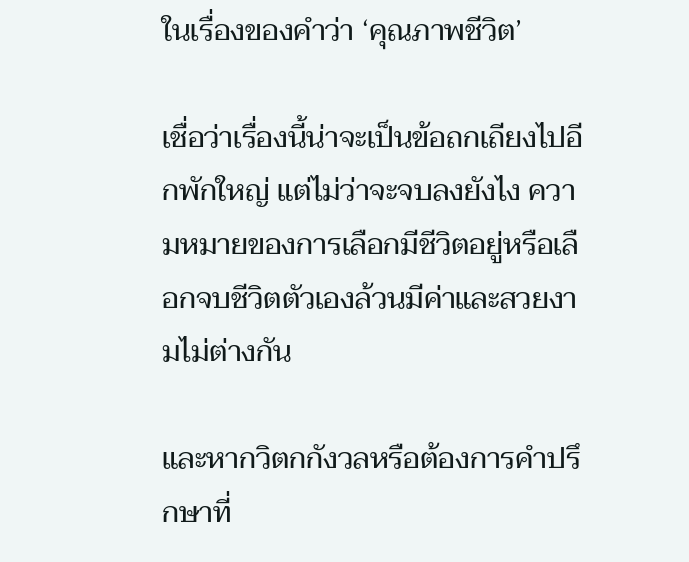ในเรื่องของคำว่า ‘คุณภาพชีวิต’

เชื่อว่าเรื่องนี้น่าจะเป็นข้อถกเถียงไปอีกพักใหญ่ แต่ไม่ว่าจะจบลงยังไง ความหมายของการเลือกมีชีวิตอยู่หรือเลือกจบชีวิตตัวเองล้วนมีค่าและสวยงามไม่ต่างกัน

และหากวิตกกังวลหรือต้องการคำปรึกษาที่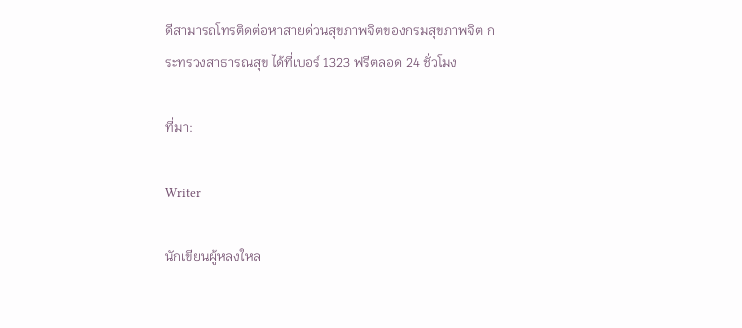ดีสามารถโทรติดต่อหาสายด่วนสุขภาพจิตของกรมสุขภาพจิต กระทรวงสาธารณสุข ได้ที่เบอร์ 1323 ฟรีตลอด 24 ชั่วโมง

ที่มา:

Writer

นักเขียนผู้หลงใหล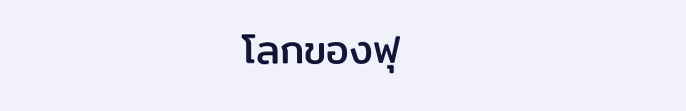โลกของฟุ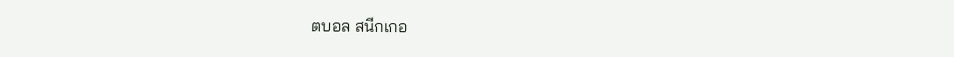ตบอล สนีกเกอ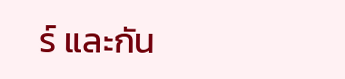ร์ และกัน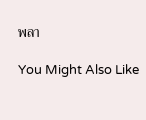พลา

You Might Also Like